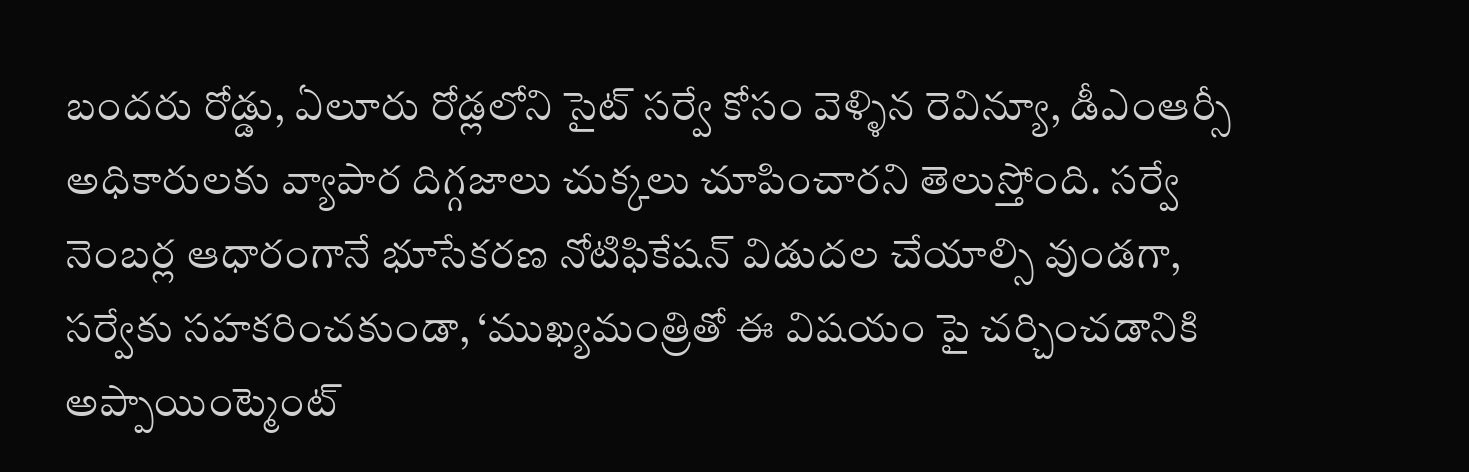బందరు రోడ్డు, ఏలూరు రోడ్లలోని సైట్ సర్వే కోసం వెళ్ళిన రెవిన్యూ, డీఎంఆర్సీ అధికారులకు వ్యాపార దిగ్గజాలు చుక్కలు చూపించారని తెలుస్తోంది. సర్వే నెంబర్ల ఆధారంగానే భూసేకరణ నోటిఫికేషన్ విడుదల చేయాల్సి వుండగా, సర్వేకు సహకరించకుండా, ‘ముఖ్యమంత్రితో ఈ విషయం పై చర్చించడానికి అప్పాయింట్మెంట్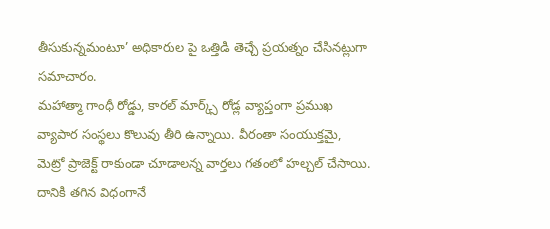తీసుకున్నమంటూ’ అధికారుల పై ఒత్తిడి తెచ్చే ప్రయత్నం చేసినట్లుగా సమాచారం.
మహాత్మా గాంధీ రోడ్డు, కారల్ మార్క్స్ రోడ్ల వ్యాప్తంగా ప్రముఖ వ్యాపార సంస్థలు కొలువు తీరి ఉన్నాయి. వీరంతా సంయుక్తమై, మెట్రో ప్రాజెక్ట్ రాకుండా చూడాలన్న వార్తలు గతంలో హల్చల్ చేసాయి. దానికి తగిన విధంగానే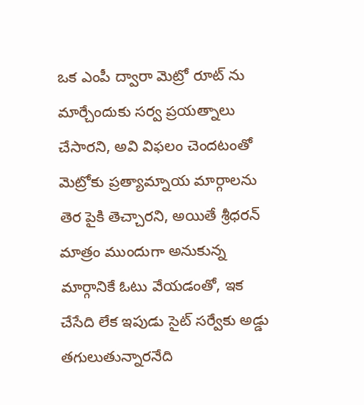ఒక ఎంపీ ద్వారా మెట్రో రూట్ ను మార్చేందుకు సర్వ ప్రయత్నాలు చేసారని, అవి విఫలం చెందటంతో మెట్రోకు ప్రత్యామ్నాయ మార్గాలను తెర పైకి తెచ్చారని, అయితే శ్రీధరన్ మాత్రం ముందుగా అనుకున్న మార్గానికే ఓటు వేయడంతో, ఇక చేసేది లేక ఇపుడు సైట్ సర్వేకు అడ్డు తగులుతున్నారనేది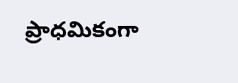ప్రాధమికంగా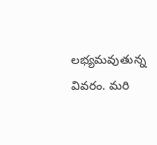లభ్యమవుతున్న వివరం. మరి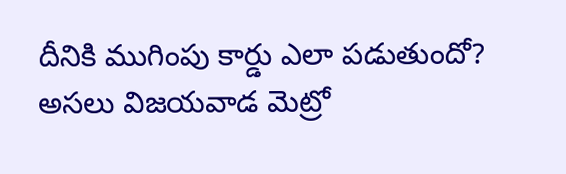దీనికి ముగింపు కార్డు ఎలా పడుతుందో? అసలు విజయవాడ మెట్రో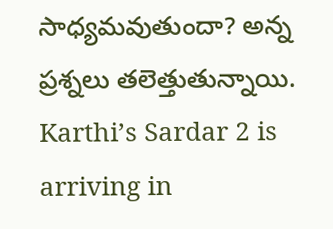సాధ్యమవుతుందా? అన్న ప్రశ్నలు తలెత్తుతున్నాయి.
Karthi’s Sardar 2 is arriving in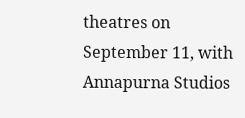theatres on September 11, with Annapurna Studios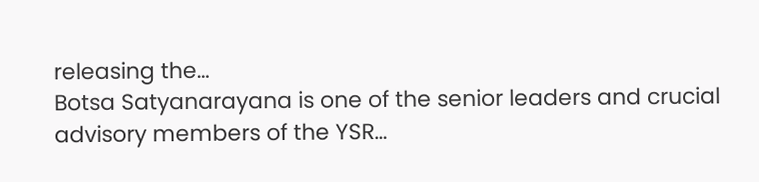releasing the…
Botsa Satyanarayana is one of the senior leaders and crucial advisory members of the YSR…